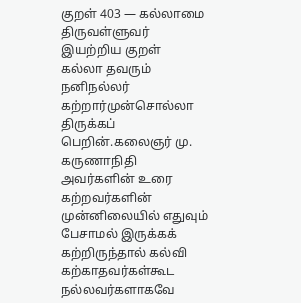குறள் 403 — கல்லாமை
திருவள்ளுவர் இயற்றிய குறள்
கல்லா தவரும் நனிநல்லர் கற்றார்முன்சொல்லா திருக்கப் பெறின்.கலைஞர் மு. கருணாநிதி அவர்களின் உரை
கற்றவர்களின் முன்னிலையில் எதுவும் பேசாமல் இருக்கக் கற்றிருந்தால் கல்வி கற்காதவர்கள்கூட நல்லவர்களாகவே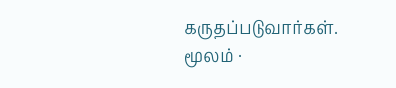கருதப்படுவார்கள்.
மூலம் ·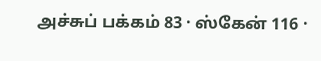அச்சுப் பக்கம் 83 · ஸ்கேன் 116 ·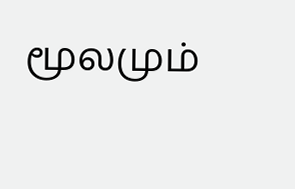மூலமும்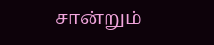சான்றும்